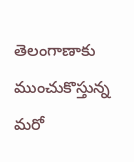తెలంగాణాకు ముంచుకొస్తున్న మరో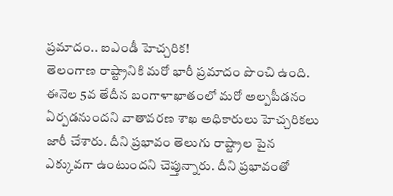ప్రమాదం.. ఐఎండీ హెచ్చరిక!
తెలంగాణ రాష్ట్రానికి మరో భారీ ప్రమాదం పొంచి ఉంది. ఈనెల 5వ తేదీన బంగాళాఖాతంలో మరో అల్పపీడనం ఏర్పడనుందని వాతావరణ శాఖ అధికారులు హెచ్చరికలు జారీ చేశారు. దీని ప్రభావం తెలుగు రాష్ట్రాల పైన ఎక్కువగా ఉంటుందని చెప్తున్నారు. దీని ప్రభావంతో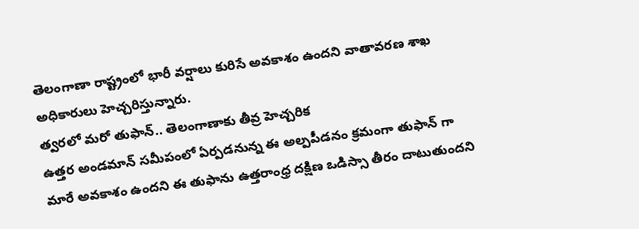తెలంగాణా రాష్ట్రంలో భారీ వర్షాలు కురిసే అవకాశం ఉందని వాతావరణ శాఖ అధికారులు హెచ్చరిస్తున్నారు.
త్వరలో మరో తుఫాన్.. తెలంగాణాకు తీవ్ర హెచ్చరిక
ఉత్తర అండమాన్ సమీపంలో ఏర్పడనున్న ఈ అల్పపీడనం క్రమంగా తుఫాన్ గా మారే అవకాశం ఉందని ఈ తుఫాను ఉత్తరాంధ్ర దక్షిణ ఒడిస్సా తీరం దాటుతుందని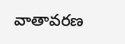వాతావరణ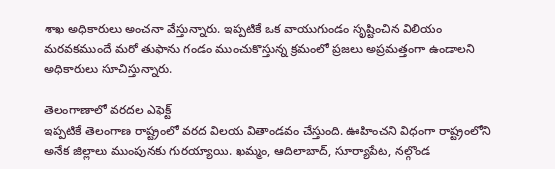శాఖ అధికారులు అంచనా వేస్తున్నారు. ఇప్పటికే ఒక వాయుగుండం సృష్టించిన విలియం మరవకముందే మరో తుఫాను గండం ముంచుకొస్తున్న క్రమంలో ప్రజలు అప్రమత్తంగా ఉండాలని అధికారులు సూచిస్తున్నారు.

తెలంగాణాలో వరదల ఎఫెక్ట్
ఇప్పటికే తెలంగాణ రాష్ట్రంలో వరద విలయ వితాండవం చేస్తుంది. ఊహించని విధంగా రాష్ట్రంలోని అనేక జిల్లాలు ముంపునకు గురయ్యాయి. ఖమ్మం, ఆదిలాబాద్, సూర్యాపేట, నల్గొండ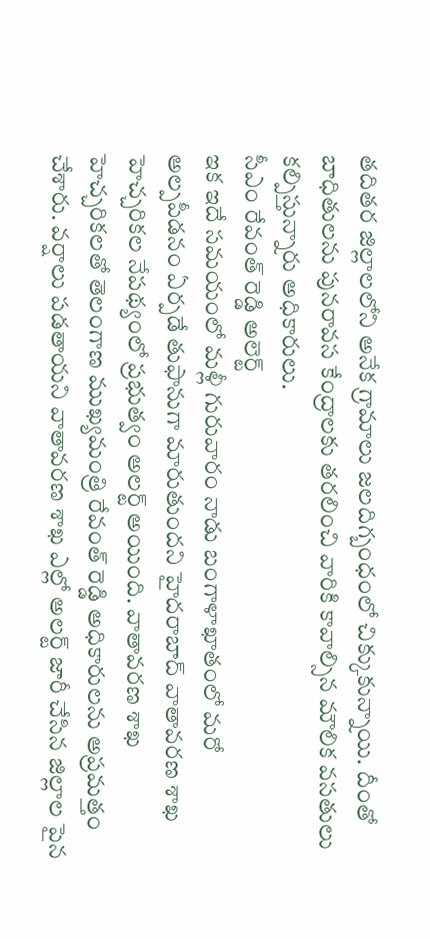తదితర జిల్లాలలోని అనేక గ్రామాలు జలదిగ్బంధంలో చిక్కుకున్నాయి. దీంతో బాధితులను పునరావస కేంద్రాలకు తరలించి వారికి కావాల్సిన మౌలిక వసతులు కల్పిస్తున్నారు అధికారులు.
సీఎం రేవంత్ రెడ్డి అలెర్ట్
ఇక ఇదే సమయంలో మళ్లీ గురువారం నాడు బంగాళాఖాతంలో మరో అల్పపీడనం ఏర్పడే తుఫానుగా మారుతుందని హైదరాబాద్ వాతావరణ శాఖ హెచ్చరికల నేపథ్యంలో ప్రభుత్వం అలర్ట్ అయింది. వాతావరణ శాఖ హెచ్చరికలతో తెలంగాణ ముఖ్యమంత్రి రేవంత్ రెడ్డి అధికారులను అప్రమత్తం చేశారు. వర్షాలు పడతాయని వాతావరణ శాఖ ఎల్లో అలర్ట్ జారీ చేసిన జిల్లాల పైన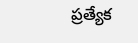ప్రత్యేక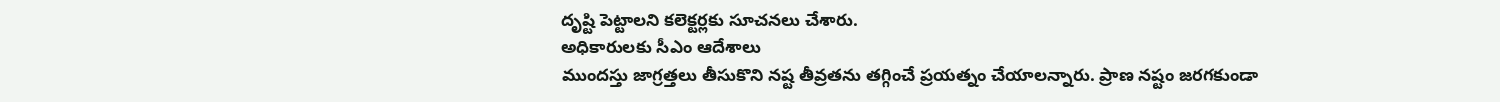దృష్టి పెట్టాలని కలెక్టర్లకు సూచనలు చేశారు.
అధికారులకు సీఎం ఆదేశాలు
ముందస్తు జాగ్రత్తలు తీసుకొని నష్ట తీవ్రతను తగ్గించే ప్రయత్నం చేయాలన్నారు. ప్రాణ నష్టం జరగకుండా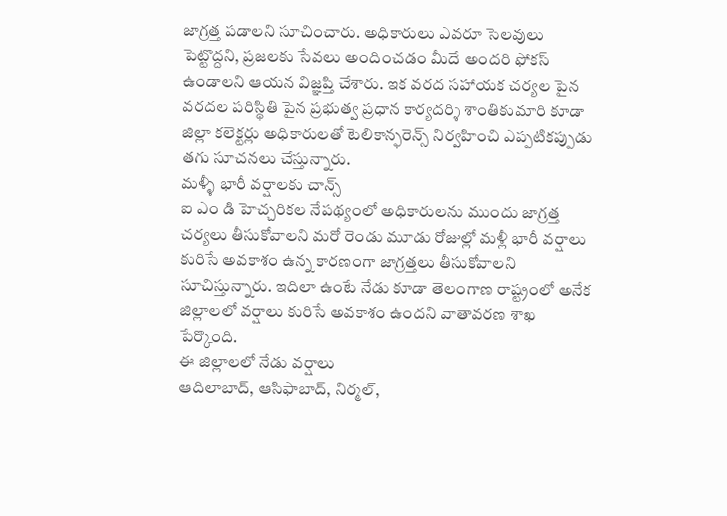జాగ్రత్త పడాలని సూచించారు. అధికారులు ఎవరూ సెలవులు పెట్టొద్దని, ప్రజలకు సేవలు అందించడం మీదే అందరి ఫోకస్ ఉండాలని ఆయన విజ్ఞప్తి చేశారు. ఇక వరద సహాయక చర్యల పైన వరదల పరిస్థితి పైన ప్రభుత్వ ప్రధాన కార్యదర్శి శాంతికుమారి కూడా జిల్లా కలెక్టర్లు అధికారులతో టెలికాన్ఫరెన్స్ నిర్వహించి ఎప్పటికప్పుడు తగు సూచనలు చేస్తున్నారు.
మళ్ళీ భారీ వర్షాలకు చాన్స్
ఐ ఎం డి హెచ్చరికల నేపథ్యంలో అధికారులను ముందు జాగ్రత్త చర్యలు తీసుకోవాలని మరో రెండు మూడు రోజుల్లో మళ్లీ భారీ వర్షాలు కురిసే అవకాశం ఉన్న కారణంగా జాగ్రత్తలు తీసుకోవాలని సూచిస్తున్నారు. ఇదిలా ఉంటే నేడు కూడా తెలంగాణ రాష్ట్రంలో అనేక జిల్లాలలో వర్షాలు కురిసే అవకాశం ఉందని వాతావరణ శాఖ పేర్కొంది.
ఈ జిల్లాలలో నేడు వర్షాలు
ఆదిలాబాద్, ఆసిఫాబాద్, నిర్మల్,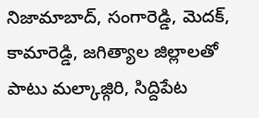నిజామాబాద్, సంగారెడ్డి, మెదక్, కామారెడ్డి, జగిత్యాల జిల్లాలతో పాటు మల్కాజ్గిరి, సిద్దిపేట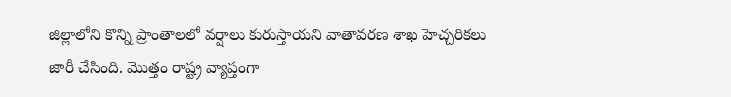జిల్లాలోని కొన్ని ప్రాంతాలలో వర్షాలు కురుస్తాయని వాతావరణ శాఖ హెచ్చరికలు జారీ చేసింది. మొత్తం రాష్ట్ర వ్యాప్తంగా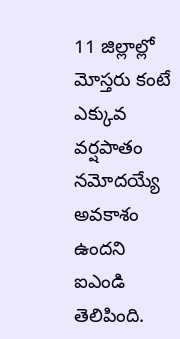11 జిల్లాల్లో మోస్తరు కంటే ఎక్కువ వర్షపాతం నమోదయ్యే అవకాశం ఉందని ఐఎండి తెలిపింది.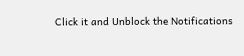Click it and Unblock the Notifications